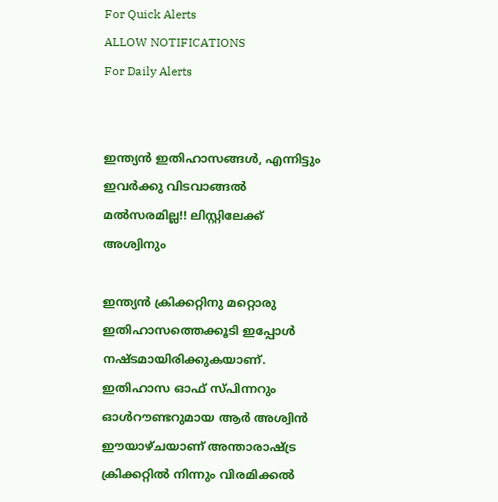For Quick Alerts
ALLOW NOTIFICATIONS
For Daily Alerts


ഇന്ത്യന്‍ ഇതിഹാസങ്ങള്‍, എന്നിട്ടും ഇവര്‍ക്കു വിടവാങ്ങല്‍ മല്‍സരമില്ല!! ലിസ്റ്റിലേക്ക് അശ്വിനും

ഇന്ത്യന്‍ ക്രിക്കറ്റിനു മറ്റൊരു ഇതിഹാസത്തെക്കൂടി ഇപ്പോള്‍ നഷ്ടമായിരിക്കുകയാണ്. ഇതിഹാസ ഓഫ് സ്പിന്നറും ഓള്‍റൗണ്ടറുമായ ആര്‍ അശ്വിന്‍ ഈയാഴ്ചയാണ് അന്താരാഷ്ട്ര ക്രിക്കറ്റില്‍ നിന്നും വിരമിക്കല്‍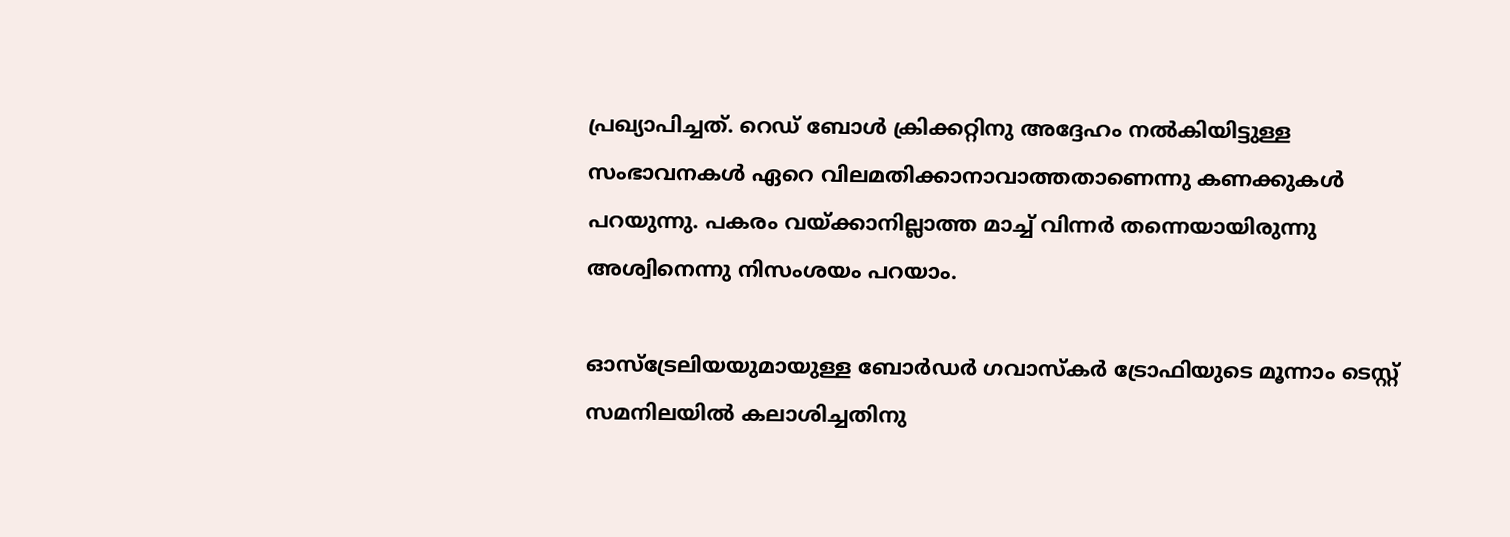പ്രഖ്യാപിച്ചത്. റെഡ് ബോള്‍ ക്രിക്കറ്റിനു അദ്ദേഹം നല്‍കിയിട്ടുള്ള സംഭാവനകള്‍ ഏറെ വിലമതിക്കാനാവാത്തതാണെന്നു കണക്കുകള്‍ പറയുന്നു. പകരം വയ്ക്കാനില്ലാത്ത മാച്ച് വിന്നര്‍ തന്നെയായിരുന്നു അശ്വിനെന്നു നിസംശയം പറയാം.

ഓസ്‌ട്രേലിയയുമായുള്ള ബോര്‍ഡര്‍ ഗവാസ്‌കര്‍ ട്രോഫിയുടെ മൂന്നാം ടെസ്റ്റ് സമനിലയില്‍ കലാശിച്ചതിനു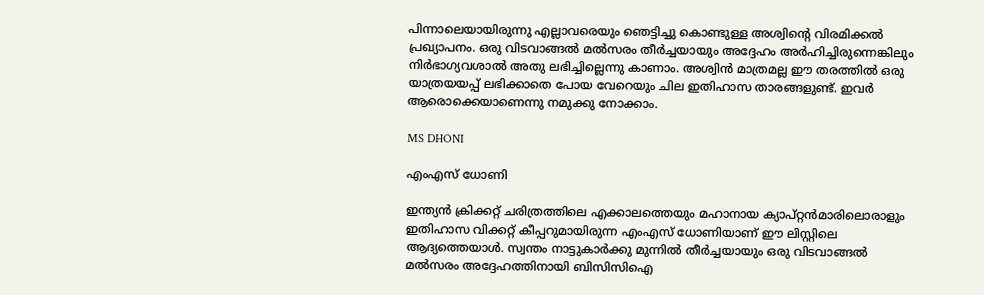പിന്നാലെയായിരുന്നു എല്ലാവരെയും ഞെട്ടിച്ചു കൊണ്ടുള്ള അശ്വിന്റെ വിരമിക്കല്‍ പ്രഖ്യാപനം. ഒരു വിടവാങ്ങല്‍ മല്‍സരം തീര്‍ച്ചയായും അദ്ദേഹം അര്‍ഹിച്ചിരുന്നെങ്കിലും നിര്‍ഭാഗ്യവശാല്‍ അതു ലഭിച്ചില്ലെന്നു കാണാം. അശ്വിന്‍ മാത്രമല്ല ഈ തരത്തില്‍ ഒരു യാത്രയയപ്പ് ലഭിക്കാതെ പോയ വേറെയും ചില ഇതിഹാസ താരങ്ങളുണ്ട്. ഇവര്‍ ആരൊക്കെയാണെന്നു നമുക്കു നോക്കാം.

MS DHONI

എംഎസ് ധോണി

ഇന്ത്യന്‍ ക്രിക്കറ്റ് ചരിത്രത്തിലെ എക്കാലത്തെയും മഹാനായ ക്യാപ്റ്റന്‍മാരിലൊരാളും ഇതിഹാസ വിക്കറ്റ് കീപ്പറുമായിരുന്ന എംഎസ് ധോണിയാണ് ഈ ലിസ്റ്റിലെ ആദ്യത്തെയാള്‍. സ്വന്തം നാട്ടുകാര്‍ക്കു മുന്നില്‍ തീര്‍ച്ചയായും ഒരു വിടവാങ്ങല്‍ മല്‍സരം അദ്ദേഹത്തിനായി ബിസിസിഐ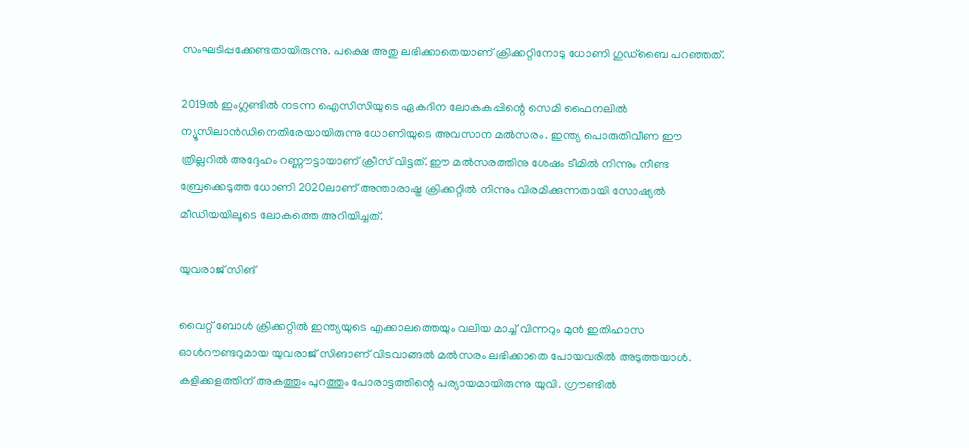സംഘടിപ്പക്കേണ്ടതായിരുന്നു. പക്ഷെ അതു ലഭിക്കാതെയാണ് ക്രിക്കറ്റിനോടു ധോണി ഗുഡ്‌ബൈ പറഞ്ഞത്.

2019ല്‍ ഇംഗ്ലണ്ടില്‍ നടന്ന ഐസിസിയുടെ ഏകദിന ലോകകപ്പിന്റെ സെമി ഫൈനലില്‍ ന്യൂസിലാന്‍ഡിനെതിരേയായിരുന്നു ധോണിയുടെ അവസാന മല്‍സരം. ഇന്ത്യ പൊരുതിവീണ ഈ ത്രില്ലറില്‍ അദ്ദേഹം റണ്ണൗട്ടായാണ് ക്രീസ് വിട്ടത്. ഈ മല്‍സരത്തിനു ശേഷം ടീമില്‍ നിന്നും നീണ്ട ബ്രേക്കെടുത്ത ധോണി 2020ലാണ് അന്താരാഷ്ട്ര ക്രിക്കറ്റില്‍ നിന്നും വിരമിക്കുന്നതായി സോഷ്യല്‍ മീഡിയയിലൂടെ ലോകത്തെ അറിയിച്ചത്.

യുവരാജ് സിങ്

വൈറ്റ് ബോള്‍ ക്രിക്കറ്റില്‍ ഇന്ത്യയുടെ എക്കാലത്തെയും വലിയ മാച്ച് വിന്നറും മുന്‍ ഇതിഹാസ ഓള്‍റൗണ്ടറുമായ യുവരാജ് സിങാണ് വിടവാങ്ങല്‍ മല്‍സരം ലഭിക്കാതെ പോയവരില്‍ അടുത്തയാള്‍. കളിക്കളത്തിന് അകത്തും പുറത്തും പോരാട്ടത്തിന്റെ പര്യായമായിരുന്നു യുവി. ഗ്രൗണ്ടില്‍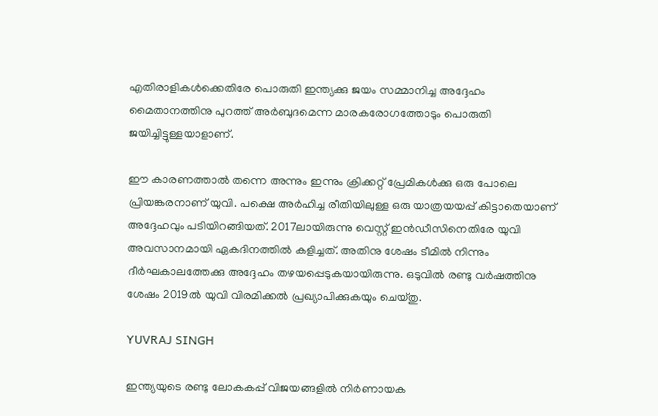എതിരാളികള്‍ക്കെതിരേ പൊരുതി ഇന്ത്യക്കു ജയം സമ്മാനിച്ച അദ്ദേഹം മൈതാനത്തിനു പുറത്ത് അര്‍ബുദമെന്ന മാരകരോഗത്തോടും പൊരുതി ജയിച്ചിട്ടുള്ളയാളാണ്.

ഈ കാരണത്താല്‍ തന്നെ അന്നും ഇന്നും ക്രിക്കറ്റ് പ്രേമികള്‍ക്കു ഒരു പോലെ പ്രിയങ്കരനാണ് യുവി. പക്ഷെ അര്‍ഹിച്ച രീതിയിലുള്ള ഒരു യാത്രയയപ്പ് കിട്ടാതെയാണ് അദ്ദേഹവും പടിയിറങ്ങിയത്. 2017ലായിരുന്നു വെസ്റ്റ് ഇന്‍ഡീസിനെതിരേ യുവി അവസാനമായി ഏകദിനത്തില്‍ കളിച്ചത്. അതിനു ശേഷം ടീമില്‍ നിന്നും ദീര്‍ഘകാലത്തേക്കു അദ്ദേഹം തഴയപ്പെടുകയായിരുന്നു. ഒടുവില്‍ രണ്ടു വര്‍ഷത്തിനു ശേഷം 2019ല്‍ യുവി വിരമിക്കല്‍ പ്രഖ്യാപിക്കുകയും ചെയ്തു.

YUVRAJ SINGH

ഇന്ത്യയുടെ രണ്ടു ലോകകപ്പ് വിജയങ്ങളില്‍ നിര്‍ണായക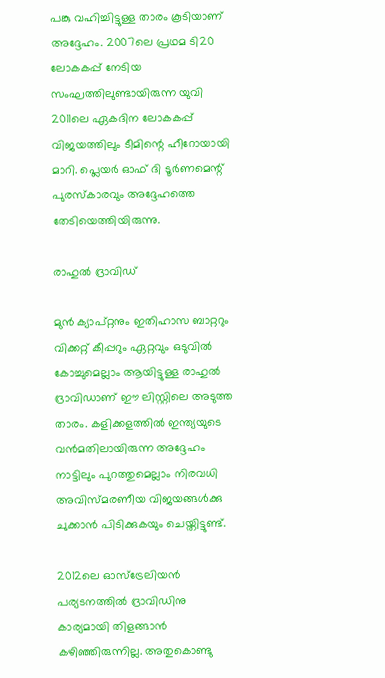പങ്കു വഹിച്ചിട്ടുള്ള താരം കൂടിയാണ് അദ്ദേഹം. 2007ലെ പ്രഥമ ടി20 ലോകകപ്പ് നേടിയ സംഘത്തിലുണ്ടായിരുന്ന യുവി 2011ലെ ഏകദിന ലോകകപ്പ് വിജയത്തിലും ടീമിന്റെ ഹീറോയായി മാറി. പ്ലെയര്‍ ഓഫ് ദി ടൂര്‍ണമെന്റ് പുരസ്‌കാരവും അദ്ദേഹത്തെ തേടിയെത്തിയിരുന്നു.

രാഹുല്‍ ദ്രാവിഡ്

മുന്‍ ക്യാപ്റ്റനും ഇതിഹാസ ബാറ്ററും വിക്കറ്റ് കീപ്പറും ഏറ്റവും ഒടുവില്‍ കോച്ചുമെല്ലാം ആയിട്ടുള്ള രാഹുല്‍ ദ്രാവിഡാണ് ഈ ലിസ്റ്റിലെ അടുത്ത താരം. കളിക്കളത്തില്‍ ഇന്ത്യയുടെ വന്‍മതിലായിരുന്ന അദ്ദേഹം നാട്ടിലും പുറത്തുമെല്ലാം നിരവധി അവിസ്മരണീയ വിജയങ്ങള്‍ക്കു ചുക്കാന്‍ പിടിക്കുകയും ചെയ്തിട്ടുണ്ട്.

2012ലെ ഓസ്‌ട്രേലിയന്‍ പര്യടനത്തില്‍ ദ്രാവിഡിനു കാര്യമായി തിളങ്ങാന്‍ കഴിഞ്ഞിരുന്നില്ല. അതുകൊണ്ടു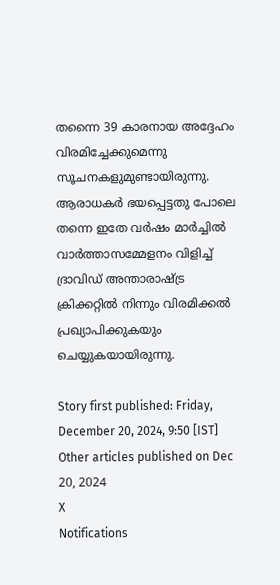തന്നൈ 39 കാരനായ അദ്ദേഹം വിരമിച്ചേക്കുമെന്നു സൂചനകളുമുണ്ടായിരുന്നു. ആരാധകര്‍ ഭയപ്പെട്ടതു പോലെ തന്നെ ഇതേ വര്‍ഷം മാര്‍ച്ചില്‍ വാര്‍ത്താസമ്മേളനം വിളിച്ച് ദ്രാവിഡ് അന്താരാഷ്ട്ര ക്രിക്കറ്റില്‍ നിന്നും വിരമിക്കല്‍ പ്രഖ്യാപിക്കുകയും ചെയ്യുകയായിരുന്നു.

Story first published: Friday, December 20, 2024, 9:50 [IST]
Other articles published on Dec 20, 2024
X
Notifications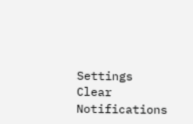Settings
Clear Notifications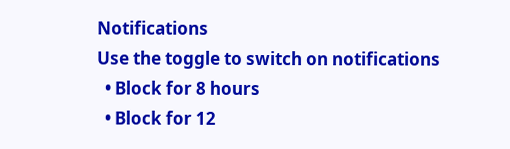Notifications
Use the toggle to switch on notifications
  • Block for 8 hours
  • Block for 12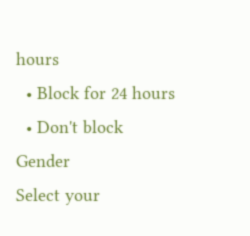hours
  • Block for 24 hours
  • Don't block
Gender
Select your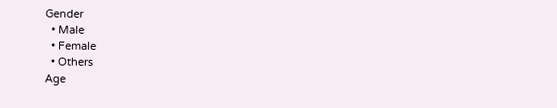Gender
  • Male
  • Female
  • Others
Age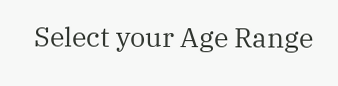Select your Age Range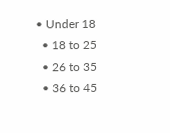• Under 18
  • 18 to 25
  • 26 to 35
  • 36 to 45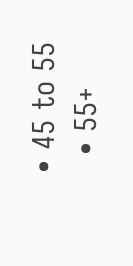• 45 to 55
  • 55+